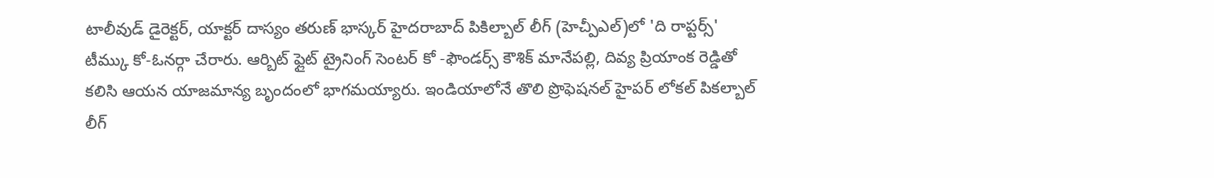టాలీవుడ్ డైరెక్టర్, యాక్టర్ దాస్యం తరుణ్ భాస్కర్ హైదరాబాద్ పికిల్బాల్ లీగ్ (హెచ్పీఎల్)లో 'ది రాప్టర్స్' టీమ్కు కో-ఓనర్గా చేరారు. ఆర్బిట్ ఫ్లైట్ ట్రైనింగ్ సెంటర్ కో -ఫౌండర్స్ కౌశిక్ మానేపల్లి, దివ్య ప్రియాంక రెడ్డితో కలిసి ఆయన యాజమాన్య బృందంలో భాగమయ్యారు. ఇండియాలోనే తొలి ప్రొఫెషనల్ హైపర్ లోకల్ పికల్బాల్ లీగ్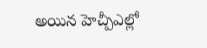అయిన హెచ్పీఎల్లో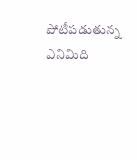పోటీపడుతున్న ఎనిమిది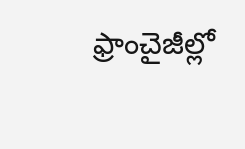ఫ్రాంచైజీల్లో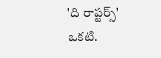'ది రాప్టర్స్' ఒకటి.